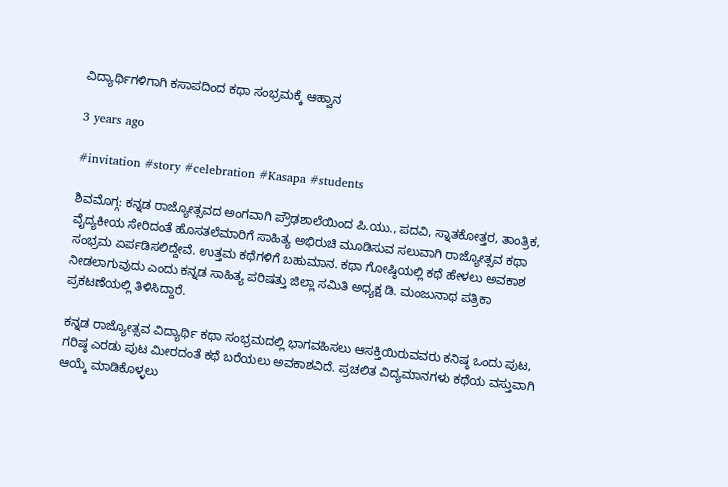ವಿದ್ಯಾರ್ಥಿಗಳಿಗಾಗಿ ಕಸಾಪದಿಂದ ಕಥಾ ಸಂಭ್ರಮಕ್ಕೆ ಆಹ್ವಾನ

3 years ago

#invitation #story #celebration #Kasapa #students

ಶಿವಮೊಗ್ಗ: ಕನ್ನಡ ರಾಜ್ಯೋತ್ಸವದ ಅಂಗವಾಗಿ ಪ್ರೌಢಶಾಲೆಯಿಂದ ಪಿ.ಯು., ಪದವಿ, ಸ್ನಾತಕೋತ್ತರ, ತಾಂತ್ರಿಕ, ವೈದ್ಯಕೀಯ ಸೇರಿದಂತೆ ಹೊಸತಲೆಮಾರಿಗೆ ಸಾಹಿತ್ಯ ಅಭಿರುಚಿ ಮೂಡಿಸುವ ಸಲುವಾಗಿ ರಾಜ್ಯೋತ್ಸವ ಕಥಾ ಸಂಭ್ರಮ ಏರ್ಪಡಿಸಲಿದ್ದೇವೆ. ಉತ್ತಮ ಕಥೆಗಳಿಗೆ ಬಹುಮಾನ. ಕಥಾ ಗೋಷ್ಠಿಯಲ್ಲಿ ಕಥೆ ಹೇಳಲು ಅವಕಾಶ ನೀಡಲಾಗುವುದು ಎಂದು ಕನ್ನಡ ಸಾಹಿತ್ಯ ಪರಿಷತ್ತು ಜಿಲ್ಲಾ ಸಮಿತಿ ಅಧ್ಯಕ್ಷ ಡಿ. ಮಂಜುನಾಥ ಪತ್ರಿಕಾ ಪ್ರಕಟಣೆಯಲ್ಲಿ ತಿಳಿಸಿದ್ದಾರೆ.

ಕನ್ನಡ ರಾಜ್ಯೋತ್ಸವ ವಿದ್ಯಾರ್ಥಿ ಕಥಾ ಸಂಭ್ರಮದಲ್ಲಿ ಭಾಗವಹಿಸಲು ಆಸಕ್ತಿಯಿರುವವರು ಕನಿಷ್ಠ ಒಂದು ಪುಟ, ಗರಿಷ್ಠ ಎರಡು ಪುಟ ಮೀರದಂತೆ ಕಥೆ ಬರೆಯಲು ಅವಕಾಶವಿದೆ. ಪ್ರಚಲಿತ ವಿದ್ಯಮಾನಗಳು ಕಥೆಯ ವಸ್ತುವಾಗಿ ಆಯ್ಕೆ ಮಾಡಿಕೊಳ್ಳಲು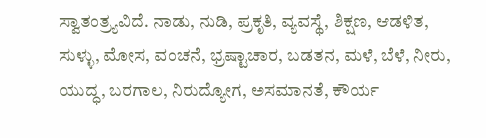ಸ್ವಾತಂತ್ರ್ಯವಿದೆ. ನಾಡು, ನುಡಿ, ಪ್ರಕೃತಿ, ವ್ಯವಸ್ಥೆ, ಶಿಕ್ಷಣ, ಆಡಳಿತ, ಸುಳ್ಳು, ಮೋಸ, ವಂಚನೆ, ಭ್ರಷ್ಟಾಚಾರ, ಬಡತನ, ಮಳೆ, ಬೆಳೆ, ನೀರು, ಯುದ್ಧ, ಬರಗಾಲ, ನಿರುದ್ಯೋಗ, ಅಸಮಾನತೆ, ಕೌರ್ಯ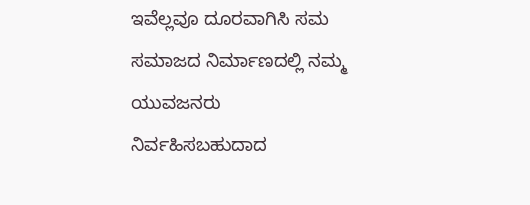ಇವೆಲ್ಲವೂ ದೂರವಾಗಿಸಿ ಸಮ ಸಮಾಜದ ನಿರ್ಮಾಣದಲ್ಲಿ ನಮ್ಮ ಯುವಜನರು ನಿರ್ವಹಿಸಬಹುದಾದ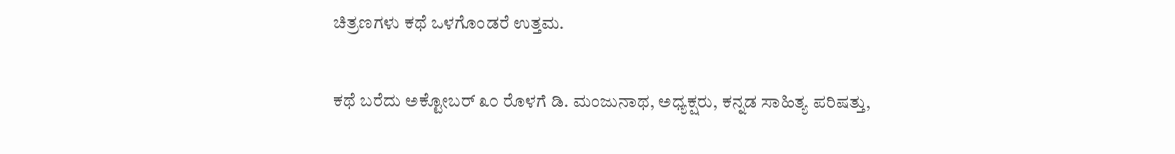ಚಿತ್ರಣಗಳು ಕಥೆ ಒಳಗೊಂಡರೆ ಉತ್ತಮ.

ಕಥೆ ಬರೆದು ಅಕ್ಟೋಬರ್ ೩೦ ರೊಳಗೆ ಡಿ. ಮಂಜುನಾಥ, ಅಧ್ಯಕ್ಷರು, ಕನ್ನಡ ಸಾಹಿತ್ಯ ಪರಿಷತ್ತು,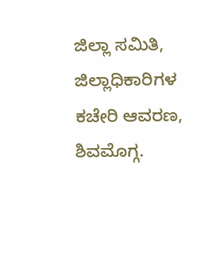ಜಿಲ್ಲಾ ಸಮಿತಿ, ಜಿಲ್ಲಾಧಿಕಾರಿಗಳ ಕಚೇರಿ ಆವರಣ, ಶಿವಮೊಗ್ಗ.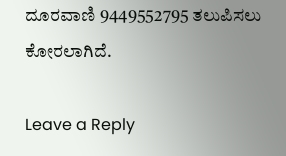ದೂರವಾಣಿ 9449552795 ತಲುಪಿಸಲು ಕೋರಲಾಗಿದೆ.

Leave a Reply